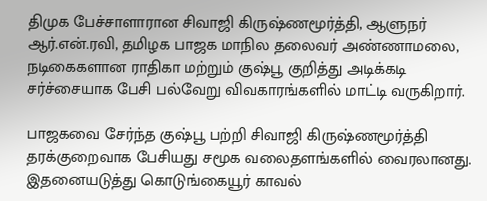திமுக பேச்சாளாரான சிவாஜி கிருஷ்ணமூர்த்தி, ஆளுநர் ஆர்.என்.ரவி, தமிழக பாஜக மாநில தலைவர் அண்ணாமலை, நடிகைகளான ராதிகா மற்றும் குஷ்பூ குறித்து அடிக்கடி சர்ச்சையாக பேசி பல்வேறு விவகாரங்களில் மாட்டி வருகிறார்.

பாஜகவை சேர்ந்த குஷ்பூ பற்றி சிவாஜி கிருஷ்ணமூர்த்தி தரக்குறைவாக பேசியது சமூக வலைதளங்களில் வைரலானது. இதனையடுத்து கொடுங்கையூர் காவல்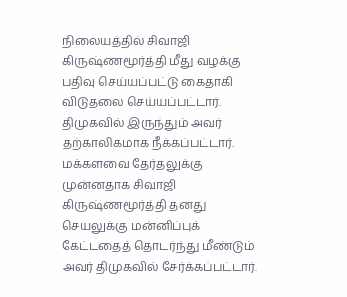நிலையத்தில் சிவாஜி கிருஷ்ணமூர்த்தி மீது வழக்கு பதிவு செய்யப்பட்டு கைதாகி விடுதலை செய்யப்பட்டார். திமுகவில் இருந்தும் அவர் தற்காலிகமாக நீக்கப்பட்டார். மக்களவை தேர்தலுக்கு முன்னதாக சிவாஜி கிருஷ்ணமூர்த்தி தனது செயலுக்கு மன்னிப்புக் கேட்டதைத் தொடர்ந்து மீண்டும் அவர் திமுகவில் சேர்க்கப்பட்டார்.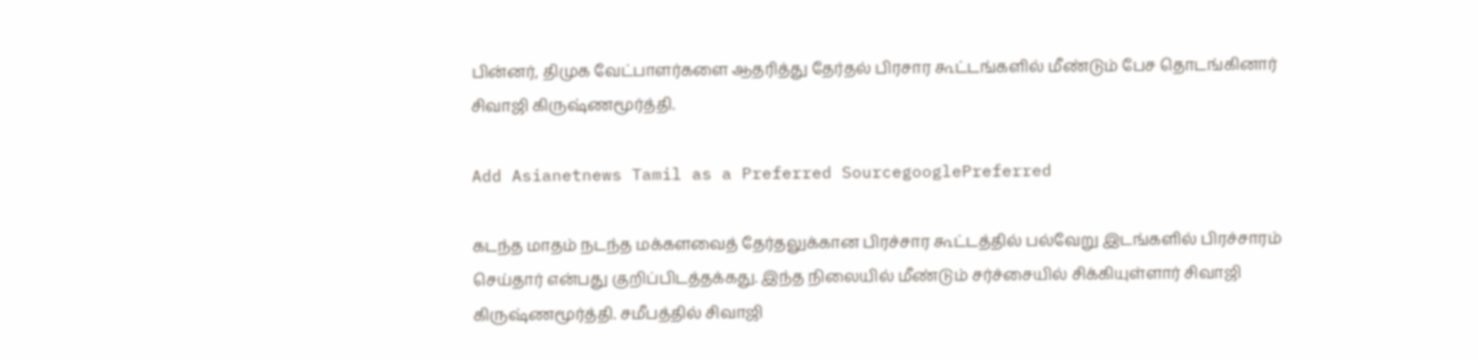பின்னர், திமுக வேட்பாளர்களை ஆதரித்து தேர்தல் பிரசார கூட்டங்களில் மீண்டும் பேச தொடங்கினார் சிவாஜி கிருஷ்ணமூர்த்தி.

Add Asianetnews Tamil as a Preferred SourcegooglePreferred

கடந்த மாதம் நடந்த மக்களவைத் தேர்தலுக்கான பிரச்சார கூட்டத்தில் பல்வேறு இடங்களில் பிரச்சாரம் செய்தார் என்பது குறிப்பிடத்தக்கது. இந்த நிலையில் மீண்டும் சர்ச்சையில் சிக்கியுள்ளார் சிவாஜி கிருஷ்ணமூர்த்தி. சமீபத்தில் சிவாஜி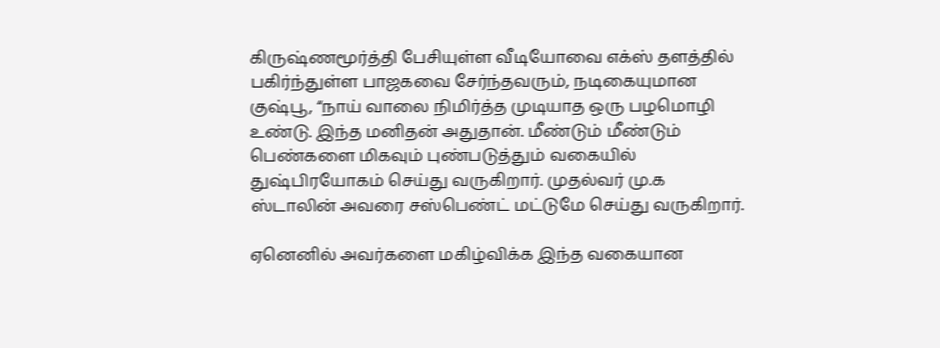கிருஷ்ணமூர்த்தி பேசியுள்ள வீடியோவை எக்ஸ் தளத்தில் பகிர்ந்துள்ள பாஜகவை சேர்ந்தவரும், நடிகையுமான குஷ்பூ, “நாய் வாலை நிமிர்த்த முடியாத ஒரு பழமொழி உண்டு. இந்த மனிதன் அதுதான். மீண்டும் மீண்டும் பெண்களை மிகவும் புண்படுத்தும் வகையில் துஷ்பிரயோகம் செய்து வருகிறார். முதல்வர் மு.க ஸ்டாலின் அவரை சஸ்பெண்ட் மட்டுமே செய்து வருகிறார்.

ஏனெனில் அவர்களை மகிழ்விக்க இந்த வகையான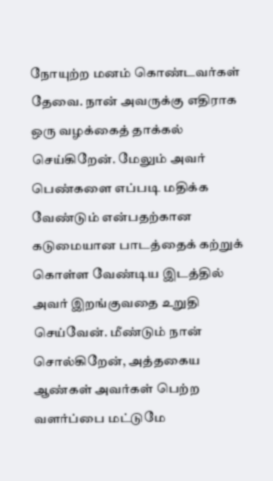நோயுற்ற மனம் கொண்டவர்கள் தேவை. நான் அவருக்கு எதிராக ஒரு வழக்கைத் தாக்கல் செய்கிறேன். மேலும் அவர் பெண்களை எப்படி மதிக்க வேண்டும் என்பதற்கான கடுமையான பாடத்தைக் கற்றுக் கொள்ள வேண்டிய இடத்தில் அவர் இறங்குவதை உறுதி செய்வேன். மீண்டும் நான் சொல்கிறேன், அத்தகைய ஆண்கள் அவர்கள் பெற்ற வளர்ப்பை மட்டுமே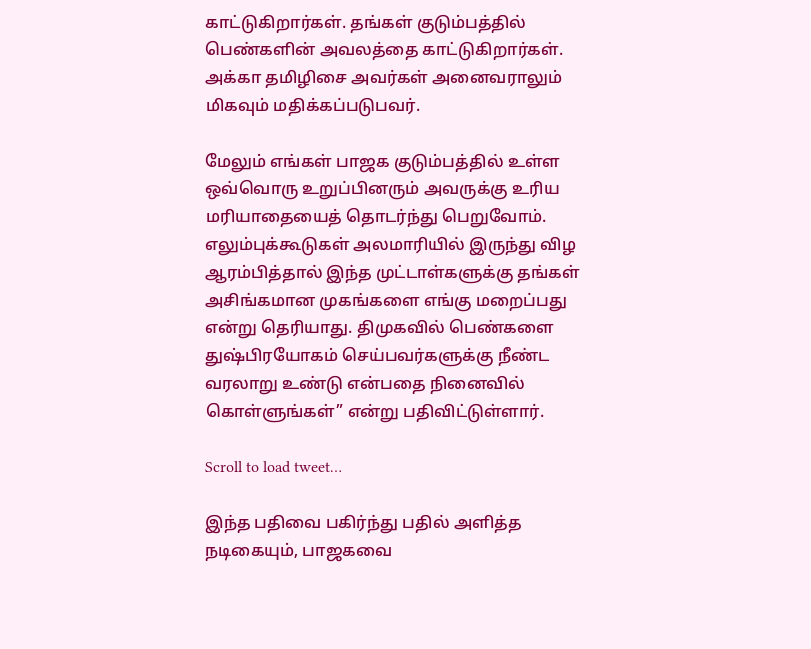காட்டுகிறார்கள். தங்கள் குடும்பத்தில் பெண்களின் அவலத்தை காட்டுகிறார்கள். அக்கா தமிழிசை அவர்கள் அனைவராலும் மிகவும் மதிக்கப்படுபவர்.

மேலும் எங்கள் பாஜக குடும்பத்தில் உள்ள ஒவ்வொரு உறுப்பினரும் அவருக்கு உரிய மரியாதையைத் தொடர்ந்து பெறுவோம். எலும்புக்கூடுகள் அலமாரியில் இருந்து விழ ஆரம்பித்தால் இந்த முட்டாள்களுக்கு தங்கள் அசிங்கமான முகங்களை எங்கு மறைப்பது என்று தெரியாது. திமுகவில் பெண்களை துஷ்பிரயோகம் செய்பவர்களுக்கு நீண்ட வரலாறு உண்டு என்பதை நினைவில் கொள்ளுங்கள்” என்று பதிவிட்டுள்ளார்.

Scroll to load tweet…

இந்த பதிவை பகிர்ந்து பதில் அளித்த நடிகையும், பாஜகவை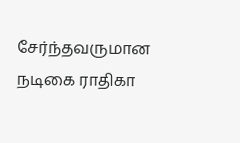சேர்ந்தவருமான நடிகை ராதிகா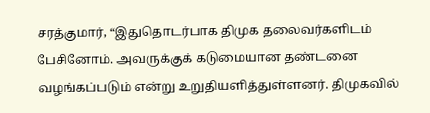சரத்குமார், “இதுதொடர்பாக திமுக தலைவர்களிடம் பேசினோம். அவருக்குக் கடுமையான தண்டனை வழங்கப்படும் என்று உறுதியளித்துள்ளனர். திமுகவில்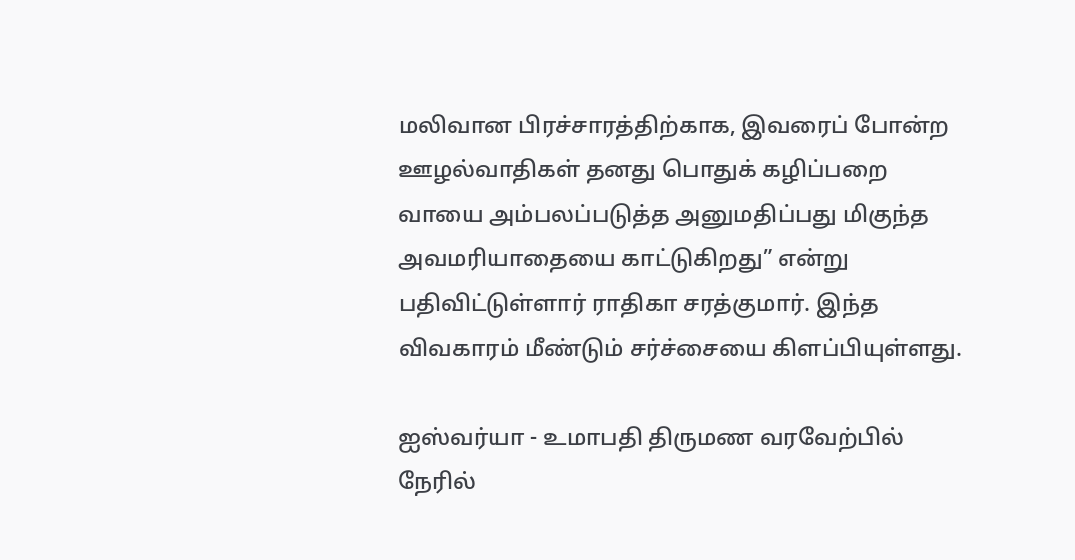மலிவான பிரச்சாரத்திற்காக, இவரைப் போன்ற ஊழல்வாதிகள் தனது பொதுக் கழிப்பறை வாயை அம்பலப்படுத்த அனுமதிப்பது மிகுந்த அவமரியாதையை காட்டுகிறது” என்று பதிவிட்டுள்ளார் ராதிகா சரத்குமார். இந்த விவகாரம் மீண்டும் சர்ச்சையை கிளப்பியுள்ளது.

ஐஸ்வர்யா - உமாபதி திருமண வரவேற்பில் நேரில்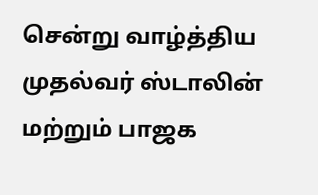சென்று வாழ்த்திய முதல்வர் ஸ்டாலின் மற்றும் பாஜக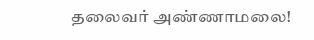தலைவர் அண்ணாமலை!